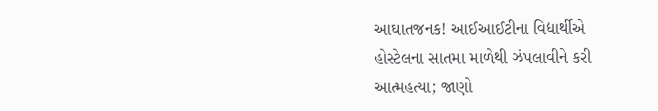આઘાતજનક! આઈઆઈટીના વિદ્યાર્થીએ હોસ્ટેલના સાતમા માળેથી ઝંપલાવીને કરી આત્મહત્યા; જાણો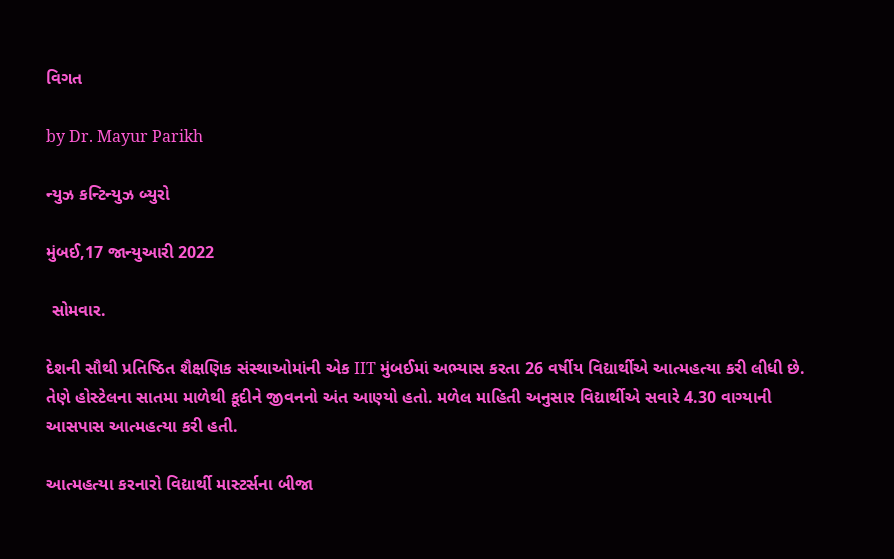વિગત

by Dr. Mayur Parikh

ન્યુઝ કન્ટિન્યુઝ બ્યુરો

મુંબઈ,17 જાન્યુઆરી 2022

 સોમવાર.

દેશની સૌથી પ્રતિષ્ઠિત શૈક્ષણિક સંસ્થાઓમાંની એક IIT મુંબઈમાં અભ્યાસ કરતા 26 વર્ષીય વિદ્યાર્થીએ આત્મહત્યા કરી લીધી છે. તેણે હોસ્ટેલના સાતમા માળેથી કૂદીને જીવનનો અંત આણ્યો હતો. મળેલ માહિતી અનુસાર વિદ્યાર્થીએ સવારે 4.30 વાગ્યાની આસપાસ આત્મહત્યા કરી હતી.

આત્મહત્યા કરનારો વિદ્યાર્થી માસ્ટર્સના બીજા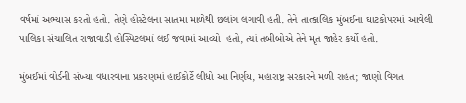વર્ષમાં અભ્યાસ કરતો હતો. તેણે હોસ્ટેલના સાતમા માળેથી છલાંગ લગાવી હતી. તેને તાત્કાલિક મુંબઈના ઘાટકોપરમાં આવેલી પાલિકા સંચાલિત રાજાવાડી હોસ્પિટલમાં લઈ જવામાં આવ્યો  હતો, ત્યાં તબીબોએ તેને મૃત જાહેર કર્યો હતો.

મુંબઈમાં વોર્ડની સંખ્યા વધારવાના પ્રકરણમાં હાઈકોર્ટે લીધો આ નિર્ણય, મહારાષ્ટ્ર સરકારને મળી રાહત; જાણો વિગત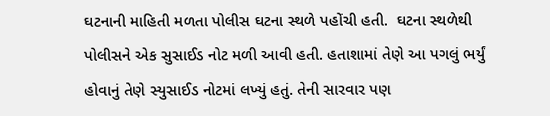ઘટનાની માહિતી મળતા પોલીસ ઘટના સ્થળે પહોંચી હતી.  ઘટના સ્થળેથી પોલીસને એક સુસાઈડ નોટ મળી આવી હતી. હતાશામાં તેણે આ પગલું ભર્યું હોવાનું તેણે સ્યુસાઈડ નોટમાં લખ્યું હતું. તેની સારવાર પણ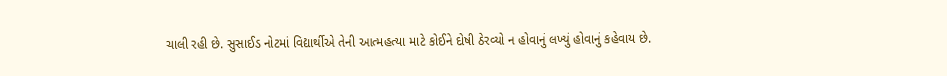ચાલી રહી છે. સુસાઈડ નોટમાં વિદ્યાર્થીએ તેની આત્મહત્યા માટે કોઈને દોષી ઠેરવ્યો ન હોવાનું લખ્યું હોવાનું કહેવાય છે.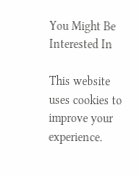You Might Be Interested In

This website uses cookies to improve your experience.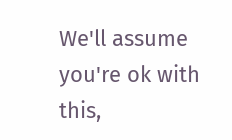We'll assume you're ok with this,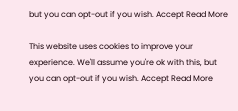but you can opt-out if you wish. Accept Read More

This website uses cookies to improve your experience. We'll assume you're ok with this, but you can opt-out if you wish. Accept Read More